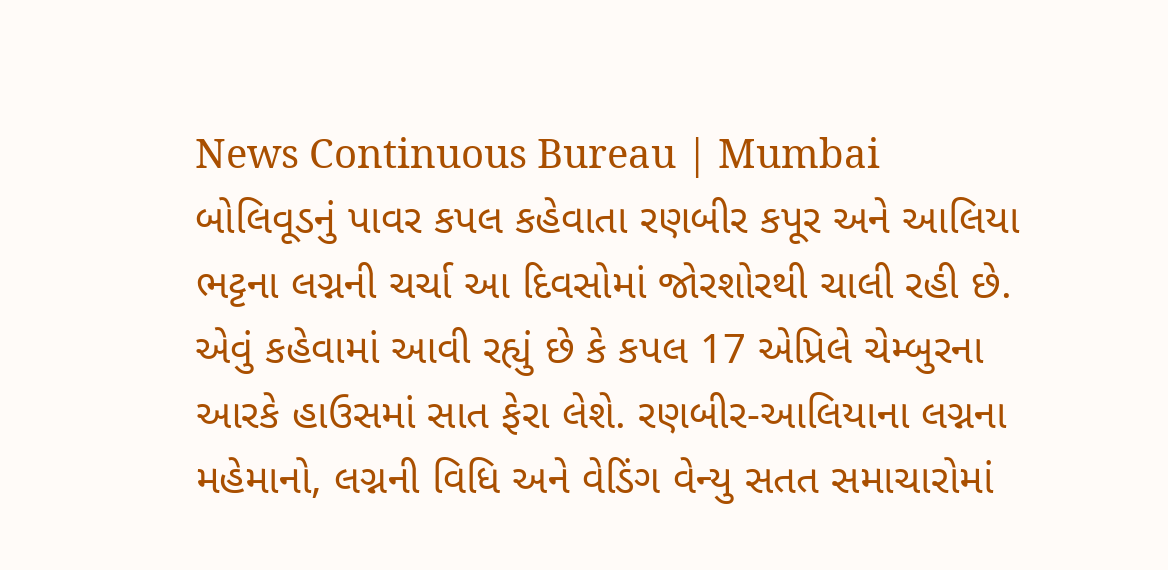News Continuous Bureau | Mumbai બોલિવૂડનું પાવર કપલ કહેવાતા રણબીર કપૂર અને આલિયા ભટ્ટના લગ્નની ચર્ચા આ દિવસોમાં જોરશોરથી ચાલી રહી છે. એવું કહેવામાં આવી રહ્યું છે કે કપલ 17 એપ્રિલે ચેમ્બુરના આરકે હાઉસમાં સાત ફેરા લેશે. રણબીર-આલિયાના લગ્નના મહેમાનો, લગ્નની વિધિ અને વેડિંગ વેન્યુ સતત સમાચારોમાં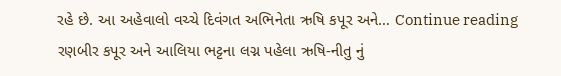રહે છે. આ અહેવાલો વચ્ચે દિવંગત અભિનેતા ઋષિ કપૂર અને… Continue reading રણબીર કપૂર અને આલિયા ભટ્ટના લગ્ન પહેલા ઋષિ-નીતુ નું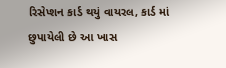રિસેપ્શન કાર્ડ થયું વાયરલ, કાર્ડ માં છુપાયેલી છે આ ખાસ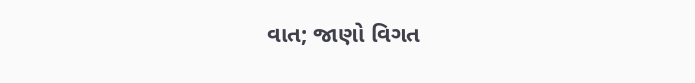વાત; જાણો વિગત